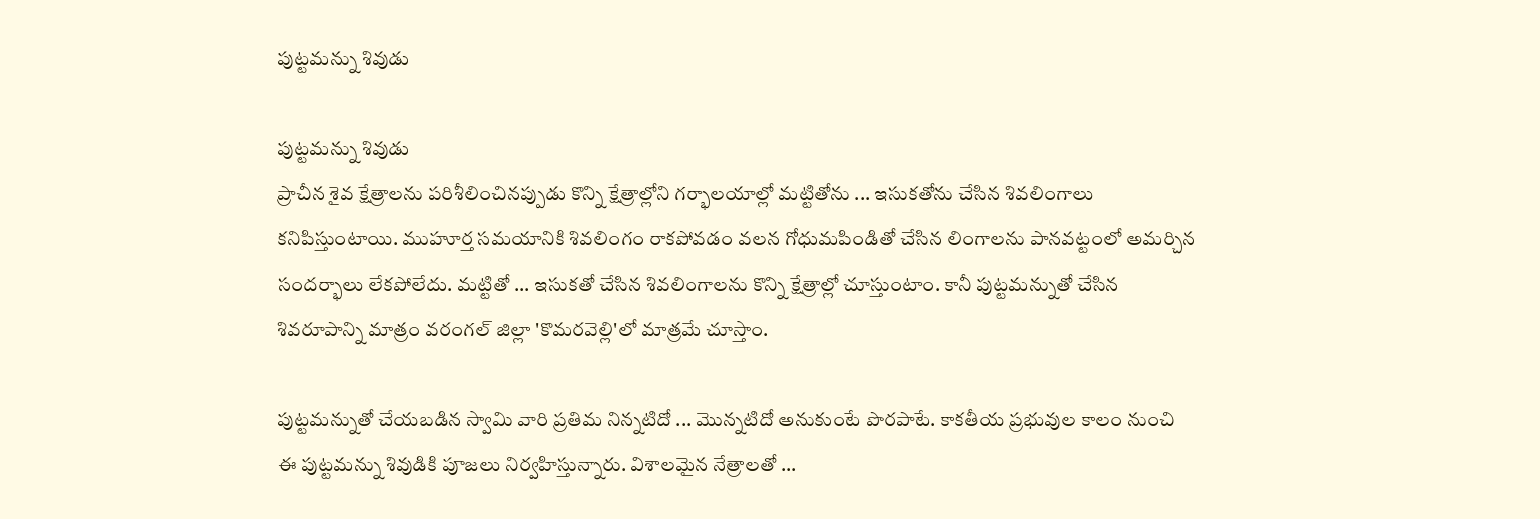పుట్టమన్ను శివుడు

పుట్టమన్ను శివుడు
ప్రాచీన శైవ క్షేత్రాలను పరిశీలించినప్పుడు కొన్ని క్షేత్రాల్లోని గర్భాలయాల్లో మట్టితోను ... ఇసుకతోను చేసిన శివలింగాలు కనిపిస్తుంటాయి. ముహూర్త సమయానికి శివలింగం రాకపోవడం వలన గోధుమపిండితో చేసిన లింగాలను పానవట్టంలో అమర్చిన సందర్భాలు లేకపోలేదు. మట్టితో ... ఇసుకతో చేసిన శివలింగాలను కొన్ని క్షేత్రాల్లో చూస్తుంటాం. కానీ పుట్టమన్నుతో చేసిన శివరూపాన్ని మాత్రం వరంగల్ జిల్లా 'కొమరవెల్లి'లో మాత్రమే చూస్తాం.

పుట్టమన్నుతో చేయబడిన స్వామి వారి ప్రతిమ నిన్నటిదో ... మొన్నటిదో అనుకుంటే పొరపాటే. కాకతీయ ప్రభువుల కాలం నుంచి ఈ పుట్టమన్ను శివుడికి పూజలు నిర్వహిస్తున్నారు. విశాలమైన నేత్రాలతో ...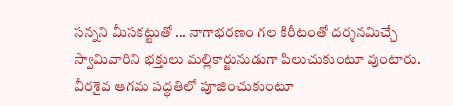సన్నని మీసకట్టుతో ... నాగాభరణం గల కిరీటంతో దర్శనమిచ్చే స్వామివారిని భక్తులు మల్లికార్జునుడుగా పిలుచుకుంటూ వుంటారు. వీరశైవ ఆగమ పద్ధతిలో పూజించుకుంటూ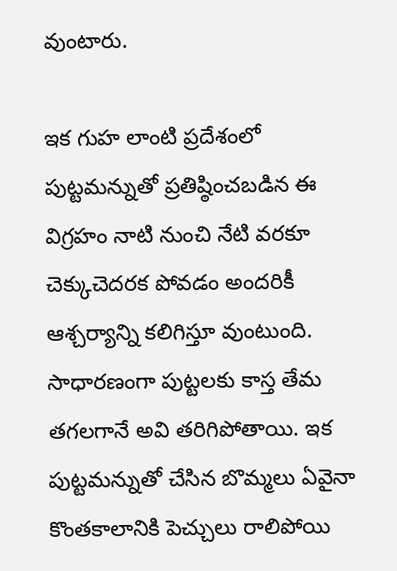వుంటారు.

ఇక గుహ లాంటి ప్రదేశంలో పుట్టమన్నుతో ప్రతిష్ఠించబడిన ఈ విగ్రహం నాటి నుంచి నేటి వరకూ చెక్కుచెదరక పోవడం అందరికీ ఆశ్చర్యాన్ని కలిగిస్తూ వుంటుంది. సాధారణంగా పుట్టలకు కాస్త తేమ తగలగానే అవి తరిగిపోతాయి. ఇక పుట్టమన్నుతో చేసిన బొమ్మలు ఏవైనా కొంతకాలానికి పెచ్చులు రాలిపోయి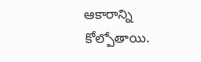ఆకారాన్ని కోల్పోతాయి.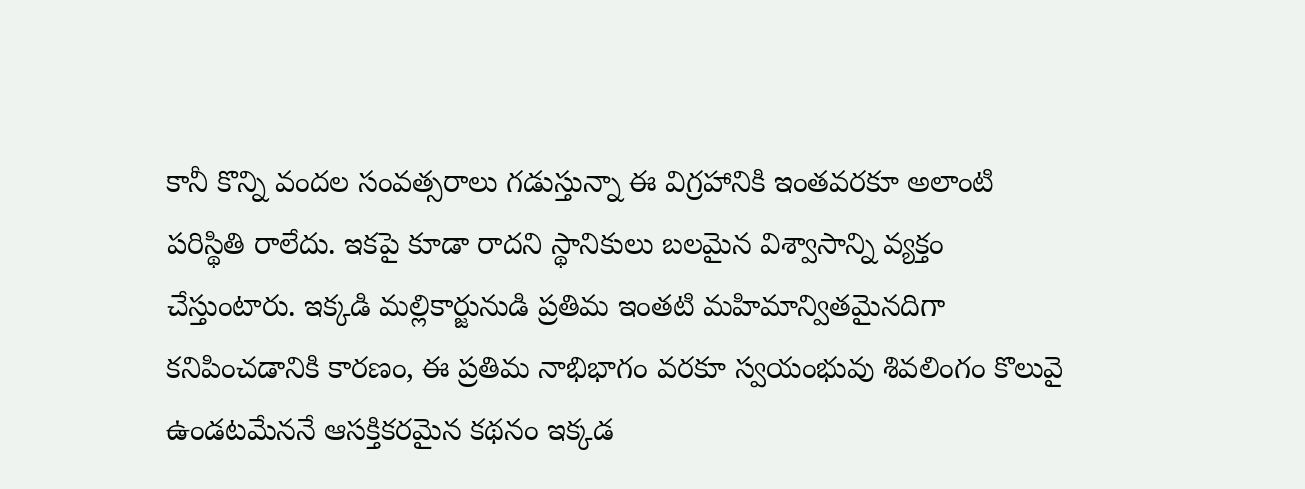కానీ కొన్ని వందల సంవత్సరాలు గడుస్తున్నా ఈ విగ్రహానికి ఇంతవరకూ అలాంటి పరిస్థితి రాలేదు. ఇకపై కూడా రాదని స్థానికులు బలమైన విశ్వాసాన్ని వ్యక్తం చేస్తుంటారు. ఇక్కడి మల్లికార్జునుడి ప్రతిమ ఇంతటి మహిమాన్వితమైనదిగా కనిపించడానికి కారణం, ఈ ప్రతిమ నాభిభాగం వరకూ స్వయంభువు శివలింగం కొలువై ఉండటమేననే ఆసక్తికరమైన కథనం ఇక్కడ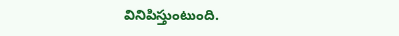వినిపిస్తుంటుంది.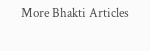More Bhakti Articles